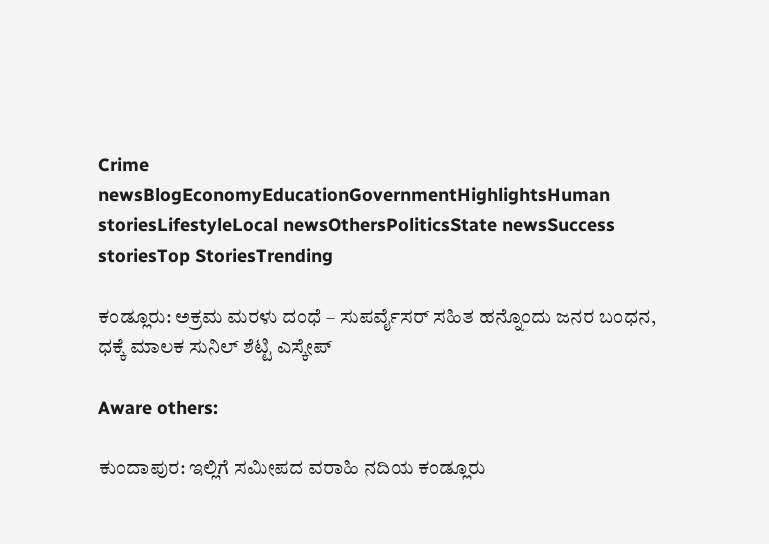Crime newsBlogEconomyEducationGovernmentHighlightsHuman storiesLifestyleLocal newsOthersPoliticsState newsSuccess storiesTop StoriesTrending

ಕಂಡ್ಲೂರು: ಅಕ್ರಮ ಮರಳು ದಂಧೆ – ಸುಪರ್ವೈಸರ್ ಸಹಿತ ಹನ್ನೊಂದು ಜನರ ಬಂಧನ, ಧಕ್ಕೆ ಮಾಲಕ ಸುನಿಲ್ ಶೆಟ್ಟಿ ಎಸ್ಕೇಪ್

Aware others:

ಕುಂದಾಪುರ: ಇಲ್ಲಿಗೆ ಸಮೀಪದ ವರಾಹಿ ನದಿಯ ಕಂಡ್ಲೂರು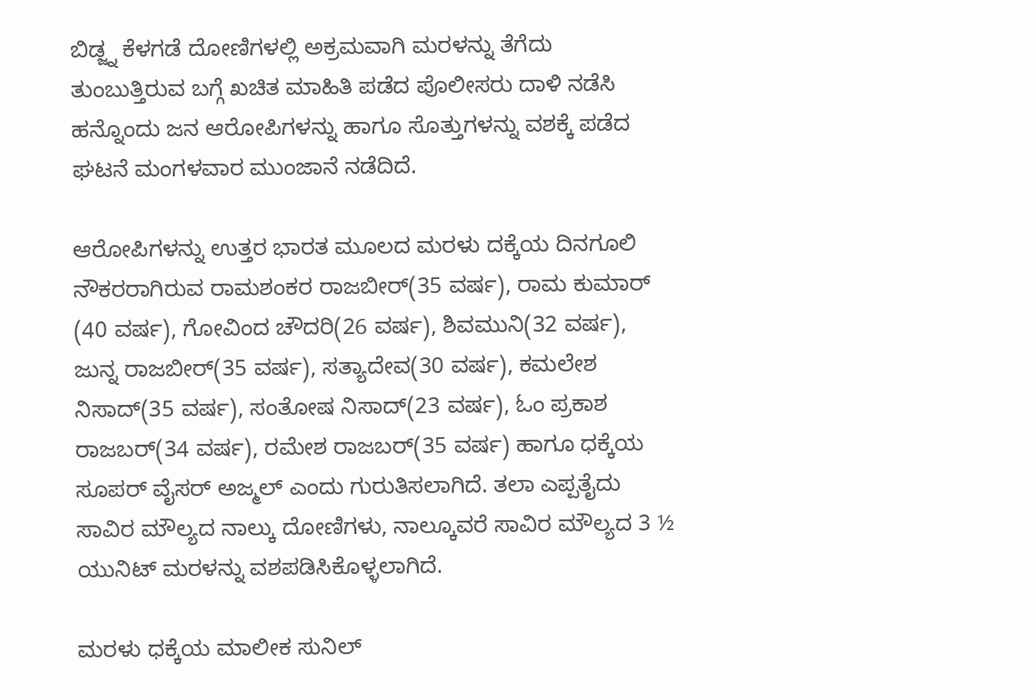ಬಿಡ್ಜ್ನ ಕೆಳಗಡೆ ದೋಣಿಗಳಲ್ಲಿ ಅಕ್ರಮವಾಗಿ ಮರಳನ್ನು ತೆಗೆದು ತುಂಬುತ್ತಿರುವ ಬಗ್ಗೆ ಖಚಿತ ಮಾಹಿತಿ ಪಡೆದ ಪೊಲೀಸರು ದಾಳಿ ನಡೆಸಿ ಹನ್ನೊಂದು ಜನ ಆರೋಪಿಗಳನ್ನು ಹಾಗೂ ಸೊತ್ತುಗಳನ್ನು ವಶಕ್ಕೆ ಪಡೆದ ಘಟನೆ ಮಂಗಳವಾರ ಮುಂಜಾನೆ ನಡೆದಿದೆ.

ಆರೋಪಿಗಳನ್ನು ಉತ್ತರ ಭಾರತ ಮೂಲದ ಮರಳು ದಕ್ಕೆಯ ದಿನಗೂಲಿ ನೌಕರರಾಗಿರುವ ರಾಮಶಂಕರ ರಾಜಬೀರ್(35 ವರ್ಷ), ರಾಮ ಕುಮಾರ್ (40 ವರ್ಷ), ಗೋವಿಂದ ಚೌದರಿ(26 ವರ್ಷ), ಶಿವಮುನಿ(32 ವರ್ಷ), ಜುನ್ನ ರಾಜಬೀರ್(35 ವರ್ಷ), ಸತ್ಯಾದೇವ(30 ವರ್ಷ), ಕಮಲೇಶ ನಿಸಾದ್(35 ವರ್ಷ), ಸಂತೋಷ ನಿಸಾದ್(23 ವರ್ಷ), ಓಂ ಪ್ರಕಾಶ ರಾಜಬರ್(34 ವರ್ಷ), ರಮೇಶ ರಾಜಬರ್(35 ವರ್ಷ) ಹಾಗೂ ಧಕ್ಕೆಯ ಸೂಪರ್ ವೈಸರ್ ಅಜ್ಮಲ್ ಎಂದು ಗುರುತಿಸಲಾಗಿದೆ. ತಲಾ ಎಪ್ಪತೈದು ಸಾವಿರ ಮೌಲ್ಯದ ನಾಲ್ಕು ದೋಣಿಗಳು, ನಾಲ್ಕೂವರೆ ಸಾವಿರ ಮೌಲ್ಯದ 3 ½ ಯುನಿಟ್ ಮರಳನ್ನು ವಶಪಡಿಸಿಕೊಳ್ಳಲಾಗಿದೆ.

ಮರಳು ಧಕ್ಕೆಯ ಮಾಲೀಕ ಸುನಿಲ್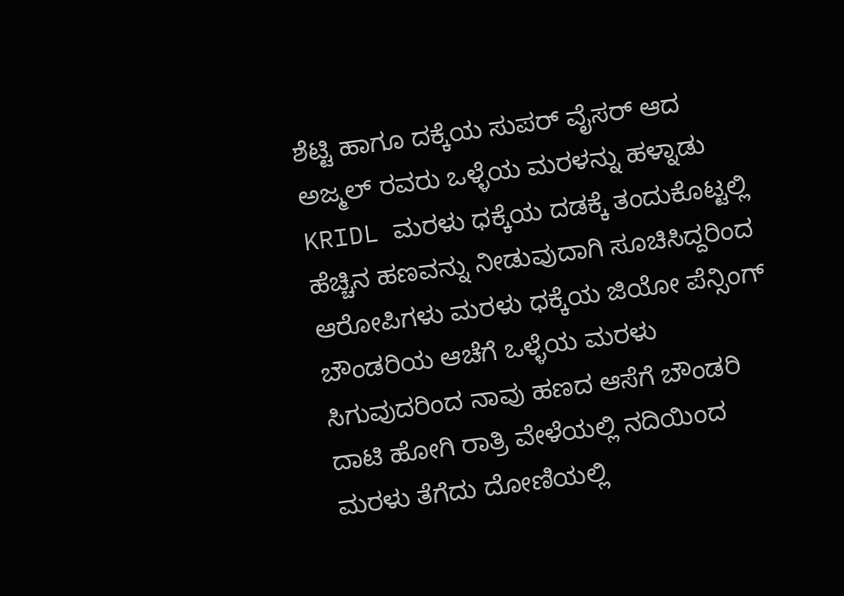ಶೆಟ್ಟಿ ಹಾಗೂ ದಕ್ಕೆಯ ಸುಪರ್ ವೈಸರ್ ಆದ ಅಜ್ಮಲ್ ರವರು ಒಳ್ಳೆಯ ಮರಳನ್ನು ಹಳ್ನಾಡು KRIDL ಮರಳು ಧಕ್ಕೆಯ ದಡಕ್ಕೆ ತಂದುಕೊಟ್ಟಲ್ಲಿ ಹೆಚ್ಚಿನ ಹಣವನ್ನು ನೀಡುವುದಾಗಿ ಸೂಚಿಸಿದ್ದರಿಂದ ಆರೋಪಿಗಳು ಮರಳು ಧಕ್ಕೆಯ ಜಿಯೋ ಪೆನ್ಸಿಂಗ್ ಬೌಂಡರಿಯ ಆಚೆಗೆ ಒಳ್ಳೆಯ ಮರಳು ಸಿಗುವುದರಿಂದ ನಾವು ಹಣದ ಆಸೆಗೆ ಬೌಂಡರಿ ದಾಟಿ ಹೋಗಿ ರಾತ್ರಿ ವೇಳೆಯಲ್ಲಿ ನದಿಯಿಂದ ಮರಳು ತೆಗೆದು ದೋಣಿಯಲ್ಲಿ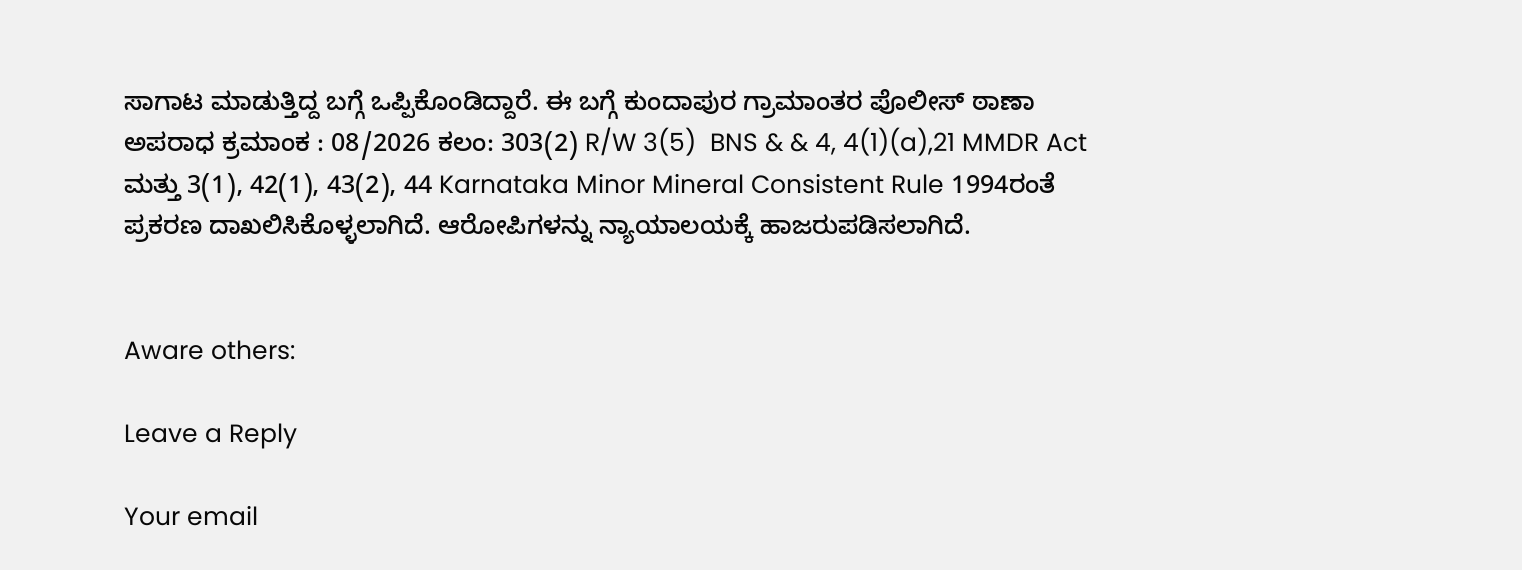ಸಾಗಾಟ ಮಾಡುತ್ತಿದ್ದ ಬಗ್ಗೆ ಒಪ್ಪಿಕೊಂಡಿದ್ದಾರೆ. ಈ ಬಗ್ಗೆ ಕುಂದಾಪುರ ಗ್ರಾಮಾಂತರ ಪೊಲೀಸ್ ಠಾಣಾ ಅಪರಾಧ ಕ್ರಮಾಂಕ : 08/2026 ಕಲಂ: 303(2) R/W 3(5)  BNS & & 4, 4(1)(a),21 MMDR Act ಮತ್ತು 3(1), 42(1), 43(2), 44 Karnataka Minor Mineral Consistent Rule 1994ರಂತೆ ಪ್ರಕರಣ ದಾಖಲಿಸಿಕೊಳ್ಳಲಾಗಿದೆ. ಆರೋಪಿಗಳನ್ನು ನ್ಯಾಯಾಲಯಕ್ಕೆ ಹಾಜರುಪಡಿಸಲಾಗಿದೆ.


Aware others:

Leave a Reply

Your email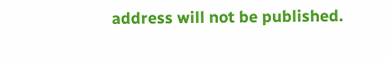address will not be published.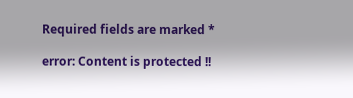Required fields are marked *

error: Content is protected !!